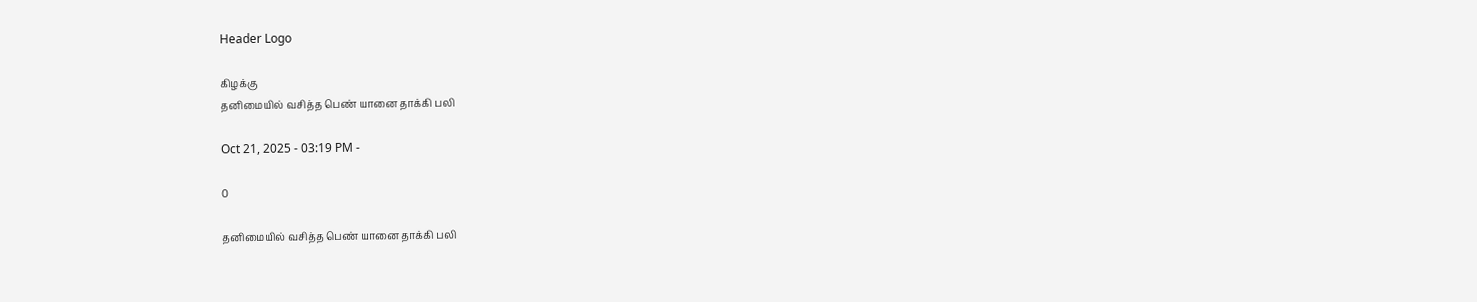Header Logo

கிழக்கு
தனிமையில் வசித்த பெண் யானை தாக்கி பலி

Oct 21, 2025 - 03:19 PM -

0

தனிமையில் வசித்த பெண் யானை தாக்கி பலி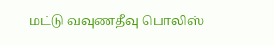மட்டு வவுணதீவு பொலிஸ்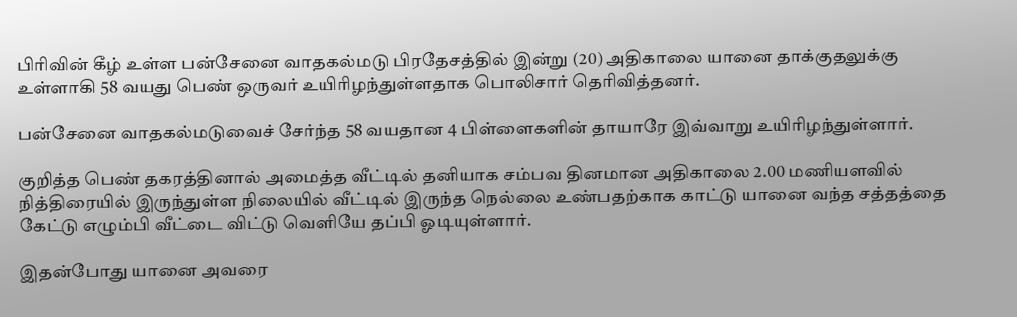பிரிவின் கீழ் உள்ள பன்சேனை வாதகல்மடு பிரதேசத்தில் இன்று (20) அதிகாலை யானை தாக்குதலுக்கு உள்ளாகி 58 வயது பெண் ஒருவர் உயிரிழந்துள்ளதாக பொலிசார் தெரிவித்தனர்.

பன்சேனை வாதகல்மடுவைச் சேர்ந்த 58 வயதான 4 பிள்ளைகளின் தாயாரே இவ்வாறு உயிரிழந்துள்ளார்.

குறித்த பெண் தகரத்தினால் அமைத்த வீட்டில் தனியாக சம்பவ தினமான அதிகாலை 2.00 மணியளவில் நித்திரையில் இருந்துள்ள நிலையில் வீட்டில் இருந்த நெல்லை உண்பதற்காக காட்டு யானை வந்த சத்தத்தை கேட்டு எழும்பி வீட்டை விட்டு வெளியே தப்பி ஓடியுள்ளார்.

இதன்போது யானை அவரை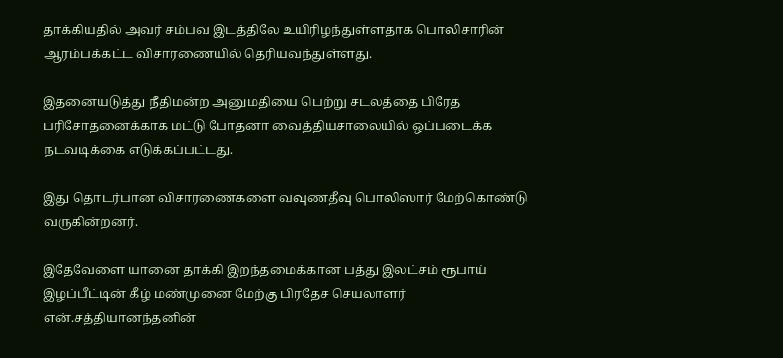தாக்கியதில் அவர் சம்பவ இடத்திலே உயிரிழந்துள்ளதாக பொலிசாரின் ஆரம்பக்கட்ட விசாரணையில் தெரியவந்துள்ளது.

இதனையடுத்து நீதிமன்ற அனுமதியை பெற்று சடலத்தை பிரேத பரிசோதனைக்காக மட்டு போதனா வைத்தியசாலையில் ஒப்படைக்க நடவடிக்கை எடுக்கப்பட்டது.

இது தொடர்பான விசாரணைகளை வவுணதீவு பொலிஸார் மேற்கொண்டு வருகின்றனர்.

இதேவேளை யானை தாக்கி இறந்தமைக்கான பத்து இலட்சம் ரூபாய் இழப்பீட்டின் கீழ் மண்முனை மேற்கு பிரதேச செயலாளர் என்.சத்தியானந்தனின்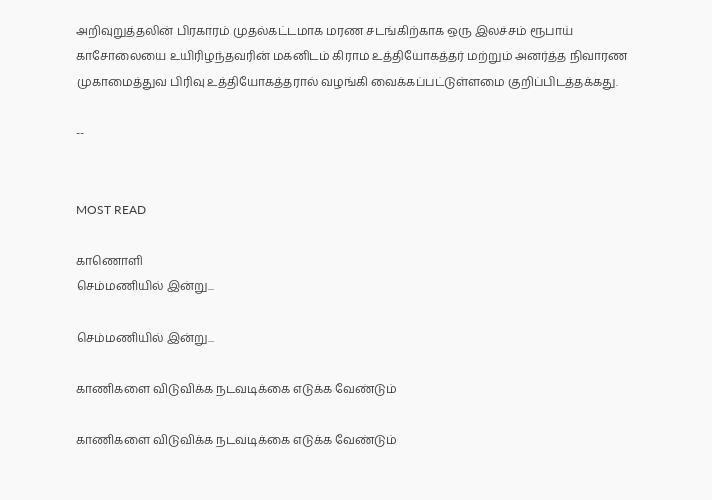அறிவுறுத்தலின் பிரகாரம் முதல்கட்டமாக மரண சடங்கிற்காக ஒரு இலச்சம் ரூபாய் காசோலையை உயிரிழந்தவரின் மகனிடம் கிராம உத்தியோகத்தர் மற்றும் அனர்த்த நிவாரண முகாமைத்துவ பிரிவு உத்தியோகத்தரால் வழங்கி வைக்கப்பட்டுள்ளமை குறிப்பிடத்தக்கது.

--


MOST READ

காணொளி
செம்மணியில் இன்று...

செம்மணியில் இன்று...

காணிகளை விடுவிக்க நடவடிக்கை எடுக்க வேண்டும்

காணிகளை விடுவிக்க நடவடிக்கை எடுக்க வேண்டும்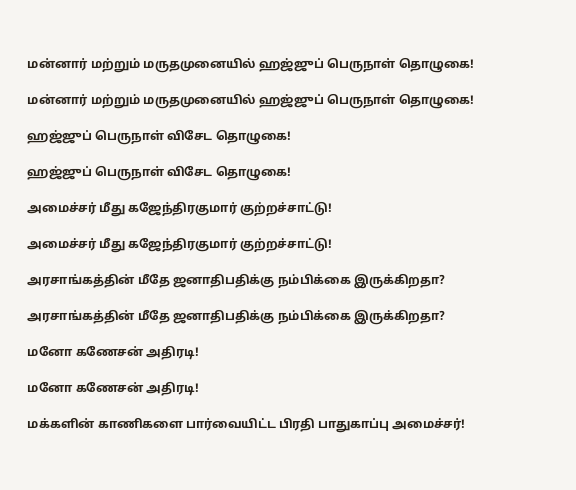மன்னார் மற்றும் மருதமுனையில் ஹஜ்ஜுப் பெருநாள் தொழுகை!

மன்னார் மற்றும் மருதமுனையில் ஹஜ்ஜுப் பெருநாள் தொழுகை!

ஹஜ்ஜுப் பெருநாள் விசேட தொழுகை!

ஹஜ்ஜுப் பெருநாள் விசேட தொழுகை!

அமைச்சர் மீது கஜேந்திரகுமார் குற்றச்சாட்டு!

அமைச்சர் மீது கஜேந்திரகுமார் குற்றச்சாட்டு!

அரசாங்கத்தின் மீதே ஜனாதிபதிக்கு நம்பிக்கை இருக்கிறதா?

அரசாங்கத்தின் மீதே ஜனாதிபதிக்கு நம்பிக்கை இருக்கிறதா?

மனோ கணேசன் அதிரடி!

மனோ கணேசன் அதிரடி!

மக்களின் காணிகளை பார்வையிட்ட பிரதி பாதுகாப்பு அமைச்சர்!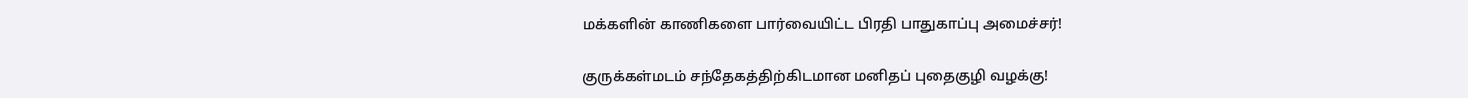மக்களின் காணிகளை பார்வையிட்ட பிரதி பாதுகாப்பு அமைச்சர்!

குருக்கள்மடம் சந்தேகத்திற்கிடமான மனிதப் புதைகுழி வழக்கு!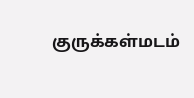குருக்கள்மடம்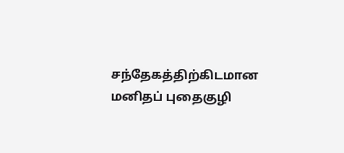சந்தேகத்திற்கிடமான மனிதப் புதைகுழி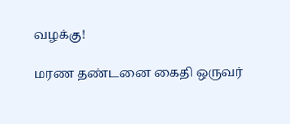வழக்கு!

மரண தண்டனை கைதி ஒருவர்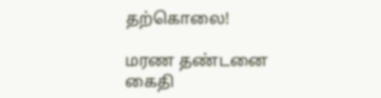தற்கொலை!

மரண தண்டனை கைதி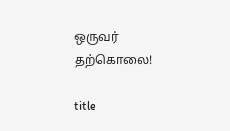ஒருவர் தற்கொலை!

title